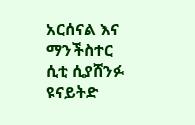አርሰናል እና ማንችስተር ሲቲ ሲያሸንፉ ዩናይትድ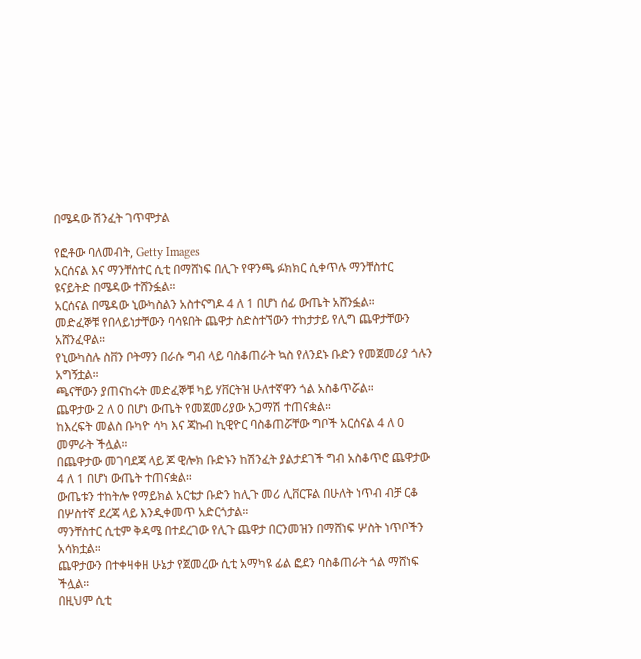በሜዳው ሽንፈት ገጥሞታል

የፎቶው ባለመብት, Getty Images
አርሰናል እና ማንቸስተር ሲቲ በማሸነፍ በሊጉ የዋንጫ ፉክክር ሲቀጥሉ ማንቸስተር ዩናይትድ በሜዳው ተሸንፏል።
አርሰናል በሜዳው ኒውካስልን አስተናግዶ 4 ለ 1 በሆነ ሰፊ ውጤት አሸንፏል።
መድፈኞቹ የበላይነታቸውን ባሳዩበት ጨዋታ ስድስተኘውን ተከታታይ የሊግ ጨዋታቸውን አሸንፈዋል።
የኒውካስሉ ስቨን ቦትማን በራሱ ግብ ላይ ባስቆጠራት ኳስ የለንደኑ ቡድን የመጀመሪያ ጎሉን አግኝቷል።
ጫናቸውን ያጠናከሩት መድፈኞቹ ካይ ሃቨርትዝ ሁለተኛዋን ጎል አስቆጥሯል።
ጨዋታው 2 ለ 0 በሆነ ውጤት የመጀመሪያው አጋማሽ ተጠናቋል።
ከእረፍት መልስ ቡካዮ ሳካ እና ጃኩብ ኪዊዮር ባስቆጠሯቸው ግቦች አርሰናል 4 ለ 0 መምራት ችሏል።
በጨዋታው መገባደጃ ላይ ጆ ዊሎክ ቡድኑን ከሽንፈት ያልታደገች ግብ አስቆጥሮ ጨዋታው 4 ለ 1 በሆነ ውጤት ተጠናቋል።
ውጤቱን ተከትሎ የማይክል አርቴታ ቡድን ከሊጉ መሪ ሊቨርፑል በሁለት ነጥብ ብቻ ርቆ በሦስተኛ ደረጃ ላይ እንዲቀመጥ አድርጎታል።
ማንቸስተር ሲቲም ቅዳሜ በተደረገው የሊጉ ጨዋታ በርንመዝን በማሸነፍ ሦስት ነጥቦችን አሳክቷል።
ጨዋታውን በተቀዛቀዘ ሁኔታ የጀመረው ሲቲ አማካዩ ፊል ፎደን ባስቆጠራት ጎል ማሸነፍ ችሏል።
በዚህም ሲቲ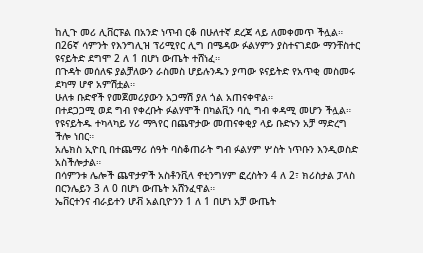ከሊጉ መሪ ሊቨርፑል በአንድ ነጥብ ርቆ በሁለተኛ ደረጃ ላይ ለመቀመጥ ችሏል።
በ26ኛ ሳምንት የእንግሊዝ ፕሪሚየር ሊግ በሜዳው ፉልሃምን ያስተናገደው ማንቸስተር ዩናይትድ ደግሞ 2 ለ 1 በሆነ ውጤት ተሸነፈ።
በጉዳት መሰለፍ ያልቻለውን ራስመስ ሆይሉንዱን ያጣው ዩናይትድ የአጥቂ መስመሩ ደካማ ሆኖ አምሽቷል።
ሁለቱ ቡድኖች የመጀመሪያውን አጋማሽ ያለ ጎል አጠናቀዋል።
በተደጋጋሚ ወደ ግብ የቀረቡት ፉልሃሞች በካልቪን ባሲ ግብ ቀዳሚ መሆን ችሏል።
የዩናይትዱ ተካላካይ ሃሪ ማጓየር በጨዋታው መጠናቀቂያ ላይ ቡድኑን አቻ ማድረግ ችሎ ነበር።
አሌክስ ኢዮቢ በተጨማሪ ሰዓት ባስቆጠራት ግብ ፉልሃም ሦስት ነጥቡን እንዲወስድ አስችሎታል።
በሳምንቱ ሌሎች ጨዋታዎች አስቶንቪላ ኖቲንግሃም ፎረስትን 4 ለ 2፣ ክሪስታል ፓላስ በርንሌይን 3 ለ 0 በሆነ ውጤት አሸንፈዋል።
ኤቨርተንና ብራይተን ሆቭ አልቢዮንን 1 ለ 1 በሆነ አቻ ውጤት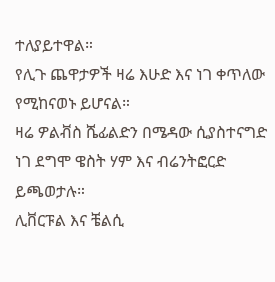ተለያይተዋል።
የሊጉ ጨዋታዎች ዛሬ እሁድ እና ነገ ቀጥለው የሚከናወኑ ይሆናል።
ዛሬ ዎልቭስ ሼፊልድን በሜዳው ሲያስተናግድ ነገ ደግሞ ዌስት ሃም እና ብሬንትፎርድ ይጫወታሉ።
ሊቨርፑል እና ቼልሲ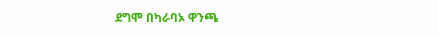ደግሞ በካራባኦ ዋንጫ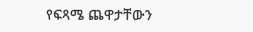የፍጻሜ ጨዋታቸውን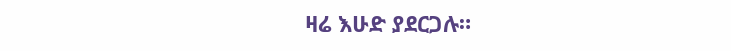ዛሬ እሁድ ያደርጋሉ።